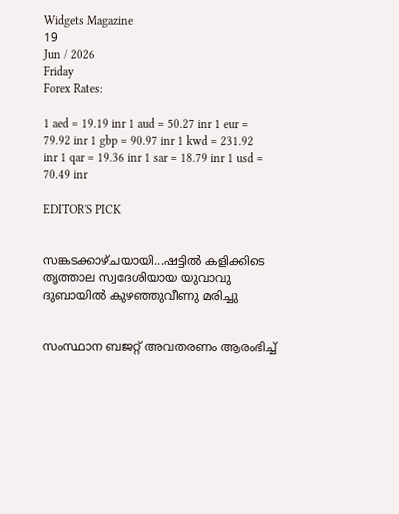Widgets Magazine
19
Jun / 2026
Friday
Forex Rates:

1 aed = 19.19 inr 1 aud = 50.27 inr 1 eur = 79.92 inr 1 gbp = 90.97 inr 1 kwd = 231.92 inr 1 qar = 19.36 inr 1 sar = 18.79 inr 1 usd = 70.49 inr

EDITOR'S PICK


സങ്കടക്കാഴ്ചയായി...ഷട്ടിൽ കളിക്കിടെ തൃത്താല സ്വദേശിയായ യുവാവു ദുബായിൽ കുഴഞ്ഞുവീണു മരിച്ചു


സംസ്ഥാന ബജറ്റ് അവതരണം ആരംഭിച്ച്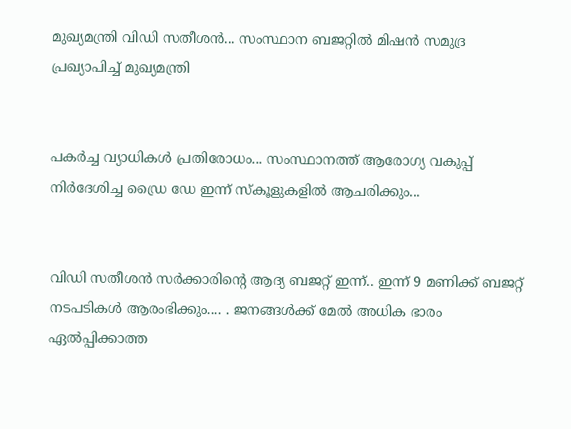മുഖ്യമന്ത്രി വിഡി സതീശൻ... സംസ്ഥാന ബജറ്റിൽ മിഷൻ സമുദ്ര പ്രഖ്യാപിച്ച് മുഖ്യമന്ത്രി


പകർച്ച വ്യാധികൾ പ്രതിരോധം... സംസ്ഥാനത്ത് ആരോഗ്യ വകുപ്പ് നിർദേശിച്ച ഡ്രൈ ഡേ ഇന്ന് സ്‌കൂളുകളിൽ ആചരിക്കും...


വിഡി സതീശൻ സർക്കാരിന്‍റെ ആദ്യ ബജറ്റ് ഇന്ന്.. ഇന്ന് 9 മണിക്ക് ബജറ്റ് നടപടികള്‍ ആരംഭിക്കും.... . ജനങ്ങൾക്ക് മേൽ അധിക ഭാരം ഏൽപ്പിക്കാത്ത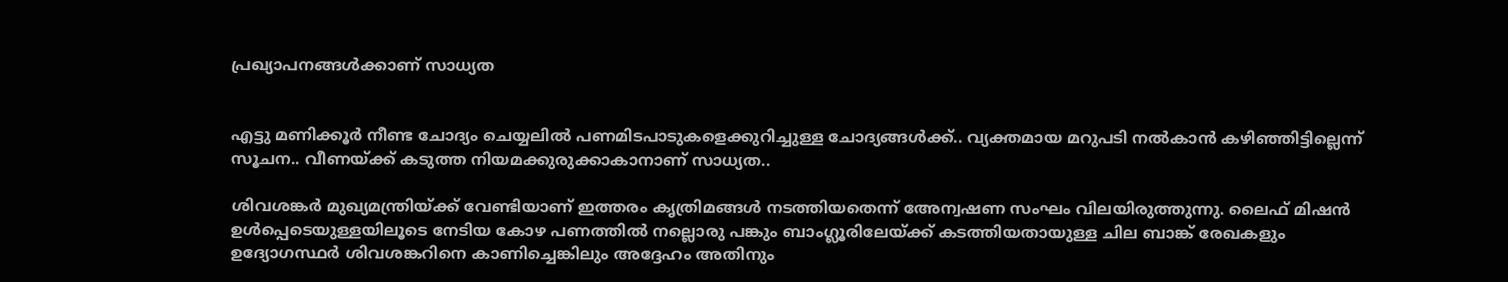പ്രഖ്യാപനങ്ങൾക്കാണ് സാധ്യത


എട്ടു മണിക്കൂര്‍ നീണ്ട ചോദ്യം ചെയ്യലില്‍ പണമിടപാടുകളെക്കുറിച്ചുള്ള ചോദ്യങ്ങള്‍ക്ക്.. വ്യക്തമായ മറുപടി നല്‍കാന്‍ കഴിഞ്ഞിട്ടില്ലെന്ന് സൂചന.. വീണയ്ക്ക് കടുത്ത നിയമക്കുരുക്കാകാനാണ് സാധ്യത..

ശിവശങ്കര്‍ മുഖ്യമന്ത്രിയ്ക്ക് വേണ്ടിയാണ് ഇത്തരം കൃത്രിമങ്ങള്‍ നടത്തിയതെന്ന് അേന്വഷണ സംഘം വിലയിരുത്തുന്നു. ലൈഫ് മിഷന്‍ ഉള്‍പ്പെടെയുള്ളയിലൂടെ നേടിയ കോഴ പണത്തില്‍ നല്ലൊരു പങ്കും ബാംഗ്ലൂരിലേയ്ക്ക് കടത്തിയതായുള്ള ചില ബാങ്ക് രേഖകളും ഉദ്യോഗസ്ഥര്‍ ശിവശങ്കറിനെ കാണിച്ചെങ്കിലും അദ്ദേഹം അതിനും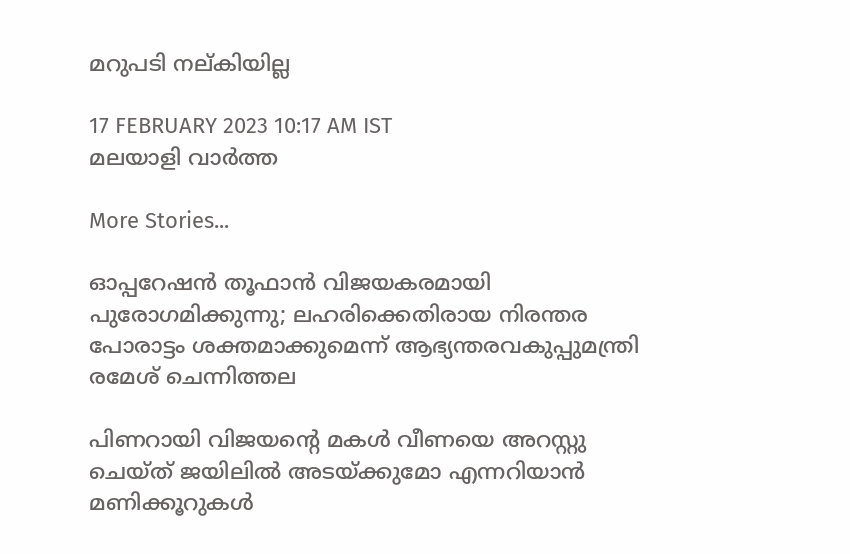മറുപടി നല്കിയില്ല

17 FEBRUARY 2023 10:17 AM IST
മലയാളി വാര്‍ത്ത

More Stories...

ഓപ്പറേഷന്‍ തൂഫാൻ വിജയകരമായി പുരോഗമിക്കുന്നു; ലഹരിക്കെതിരായ നിരന്തര പോരാട്ടം ശക്തമാക്കുമെന്ന് ആഭ്യന്തരവകുപ്പുമന്ത്രി രമേശ് ചെന്നിത്തല

പിണറായി വിജയന്റെ മകള്‍ വീണയെ അറസ്റ്റു ചെയ്ത് ജയിലില്‍ അടയ്ക്കുമോ എന്നറിയാന്‍ മണിക്കൂറുകള്‍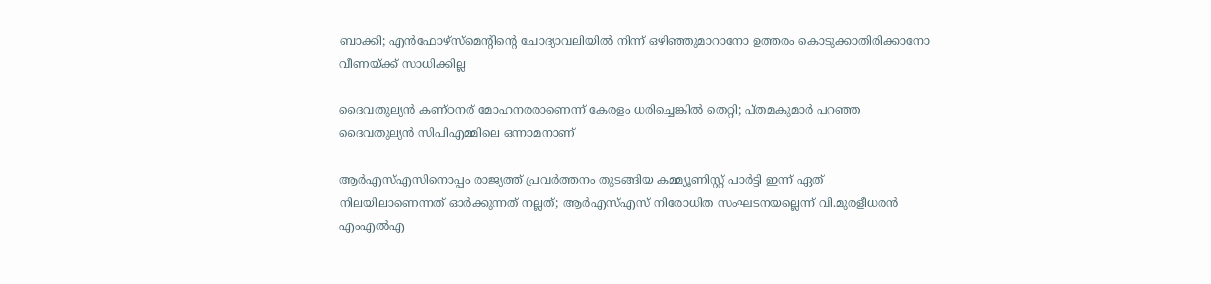ബാക്കി; എന്‍ഫോഴ്‌സ്‌മെന്റിന്റെ ചോദ്യാവലിയില്‍ നിന്ന് ഒഴിഞ്ഞുമാറാനോ ഉത്തരം കൊടുക്കാതിരിക്കാനോ വീണയ്ക്ക് സാധിക്കില്ല

ദൈവതുല്യൻ കണ്ഠനര് മോഹനരരാണെന്ന് കേരളം ധരിച്ചെങ്കിൽ തെറ്റി; പ്തമകുമാർ പറഞ്ഞ ദൈവതുല്യൻ സിപിഎമ്മിലെ ഒന്നാമനാണ്

ആര്‍എസ്എസിനൊപ്പം രാജ്യത്ത് പ്രവർത്തനം തുടങ്ങിയ കമ്മ്യൂണിസ്റ്റ് പാർട്ടി ഇന്ന് ഏത് നിലയിലാണെന്നത് ഓർക്കുന്നത് നല്ലത്; ആര്‍എസ്എസ് നിരോധിത സംഘടനയല്ലെന്ന് വി.മുരളീധരന്‍ എംഎല്‍എ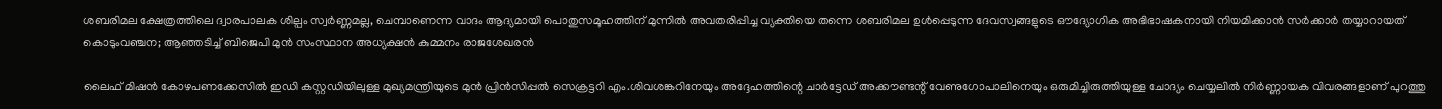ശബരിമല ക്ഷേത്രത്തിലെ ദ്വാരപാലക ശില്പം സ്വർണ്ണമല്ല, ചെമ്പാണെന്ന വാദം ആദ്യമായി പൊതുസമൂഹത്തിന് മുന്നിൽ അവതരിപ്പിച്ച വ്യക്തിയെ തന്നെ ശബരിമല ഉൾപ്പെടുന്ന ദേവസ്വങ്ങളുടെ ഔദ്യോഗിക അഭിഭാഷകനായി നിയമിക്കാൻ സർക്കാർ തയ്യാറായത് കൊടുംവഞ്ചന; ആഞ്ഞടിച്ച് ബിജെപി മുൻ സംസ്ഥാന അധ്യക്ഷൻ കുമ്മനം രാജശേഖരൻ

ലൈഫ് മിഷന്‍ കോഴപണക്കേസില്‍ ഇഡി കസ്റ്റഡിയിലുള്ള മുഖ്യമന്ത്രിയുടെ മുന്‍ പ്രിന്‍സിപ്പല്‍ സെക്രട്ടറി എം.ശിവശങ്കറിനേയും അദ്ദേഹത്തിന്റെ ചാര്‍ട്ടേഡ് അക്കൗണ്ടന്റ് വേണുഗോപാലിനെയും ഒരുമിച്ചിരുത്തിയുള്ള ചോദ്യം ചെയ്യലില്‍ നിര്‍ണ്ണായക വിവരങ്ങളാണ് പുറത്തു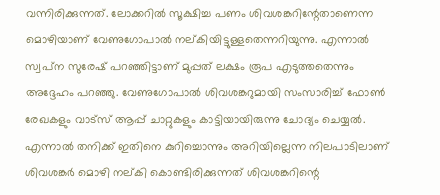വന്നിരിക്കുന്നത്. ലോക്കറില്‍ സൂക്ഷിച്ച പണം ശിവശങ്കറിന്റേതാണെന്ന മൊഴിയാണ് വേണുഗോപാല്‍ നല്കിയിട്ടുള്ളതെന്നറിയുന്നു. എന്നാല്‍ സ്വപ്‌ന സുരേഷ് പറഞ്ഞിട്ടാണ് മുപ്പത് ലക്ഷം രൂപ എടുത്തതെന്നും അദ്ദേഹം പറഞ്ഞു. വേണുഗോപാല്‍ ശിവശങ്കറുമായി സംസാരിച്ച് ഫോണ്‍ രേഖകളും വാട്‌സ് ആപ്പ് ചാറ്റുകളും കാട്ടിയായിരുന്നു ചോദ്യം ചെയ്യല്‍. എന്നാല്‍ തനിക്ക് ഇതിനെ കുറിച്ചൊന്നും അറിയില്ലെന്ന നിലപാടിലാണ് ശിവശങ്കര്‍ മൊഴി നല്കി കൊണ്ടിരിക്കുന്നത് ശിവശങ്കറിന്റെ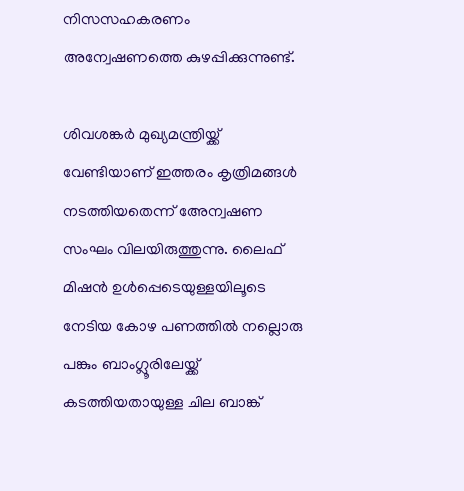നിസസഹകരണം അന്വേഷണത്തെ കുഴപ്പിക്കുന്നുണ്ട്.

ശിവശങ്കര്‍ മുഖ്യമന്ത്രിയ്ക്ക് വേണ്ടിയാണ് ഇത്തരം കൃത്രിമങ്ങള്‍ നടത്തിയതെന്ന് അേന്വഷണ സംഘം വിലയിരുത്തുന്നു. ലൈഫ് മിഷന്‍ ഉള്‍പ്പെടെയുള്ളയിലൂടെ നേടിയ കോഴ പണത്തില്‍ നല്ലൊരു പങ്കും ബാംഗ്ലൂരിലേയ്ക്ക് കടത്തിയതായുള്ള ചില ബാങ്ക്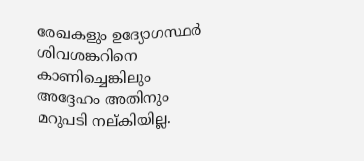രേഖകളും ഉദ്യോഗസ്ഥര്‍ ശിവശങ്കറിനെ കാണിച്ചെങ്കിലും അദ്ദേഹം അതിനും മറുപടി നല്കിയില്ല.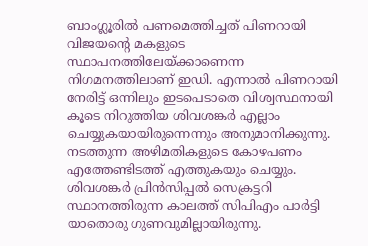ബാംഗ്ലൂരില്‍ പണമെത്തിച്ചത് പിണറായി വിജയന്റെ മകളുടെ സ്ഥാപനത്തിലേയ്ക്കാണെന്ന നിഗമനത്തിലാണ് ഇഡി. എന്നാല്‍ പിണറായി നേരിട്ട് ഒന്നിലും ഇടപെടാതെ വിശ്വസ്ഥനായി കൂടെ നിറുത്തിയ ശിവശങ്കര്‍ എല്ലാം ചെയ്യുകയായിരുന്നെന്നും അനുമാനിക്കുന്നു. നടത്തുന്ന അഴിമതികളുടെ കോഴപണം എത്തേണ്ടിടത്ത് എത്തുകയും ചെയ്യും. ശിവശങ്കര്‍ പ്രിന്‍സിപ്പല്‍ സെക്രട്ടറി സ്ഥാനത്തിരുന്ന കാലത്ത് സിപിഎം പാര്‍ട്ടി യാതൊരു ഗുണവുമില്ലായിരുന്നു.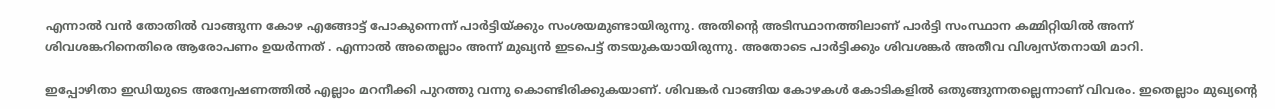എന്നാല്‍ വന്‍ തോതില്‍ വാങ്ങുന്ന കോഴ എങ്ങോട്ട് പോകുന്നെന്ന് പാര്‍ട്ടിയ്ക്കും സംശയമുണ്ടായിരുന്നു. അതിന്റെ അടിസ്ഥാനത്തിലാണ് പാര്‍ട്ടി സംസ്ഥാന കമ്മിറ്റിയില്‍ അന്ന് ശിവശങ്കറിനെതിരെ ആരോപണം ഉയര്‍ന്നത് . എന്നാല്‍ അതെല്ലാം അന്ന് മുഖ്യന്‍ ഇടപെട്ട് തടയുകയായിരുന്നു. അതോടെ പാര്‍ട്ടിക്കും ശിവശങ്കര്‍ അതീവ വിശ്വസ്തനായി മാറി.

ഇപ്പോഴിതാ ഇഡിയുടെ അന്വേഷണത്തില്‍ എല്ലാം മറനീക്കി പുറത്തു വന്നു കൊണ്ടിരിക്കുകയാണ്. ശിവങ്കര്‍ വാങ്ങിയ കോഴകള്‍ കോടികളില്‍ ഒതുങ്ങുന്നതല്ലെന്നാണ് വിവരം. ഇതെല്ലാം മുഖ്യന്റെ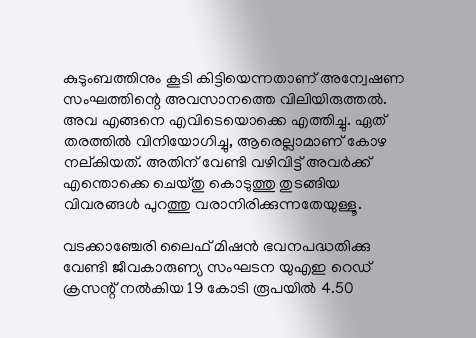കുടുംബത്തിനും കൂടി കിട്ടിയെന്നതാണ് അന്വേഷണ സംഘത്തിന്റെ അവസാനത്തെ വിലിയിരുത്തല്‍. അവ എങ്ങനെ എവിടെയൊക്കെ എത്തിച്ചു. ഏത് തരത്തില്‍ വിനിയോഗിച്ചു, ആരെല്ലാമാണ് കോഴ നല്കിയത്. അതിന് വേണ്ടി വഴിവിട്ട് അവര്‍ക്ക് എന്തൊക്കെ ചെയ്തു കൊടുത്തു തുടങ്ങിയ വിവരങ്ങള്‍ പുറത്തു വരാനിരിക്കുന്നതേയുള്ളൂ.

വടക്കാഞ്ചേരി ലൈഫ് മിഷന്‍ ഭവനപദ്ധതിക്കു വേണ്ടി ജീവകാരുണ്യ സംഘടന യുഎഇ റെഡ് ക്രസന്റ് നല്‍കിയ 19 കോടി രൂപയില്‍ 4.50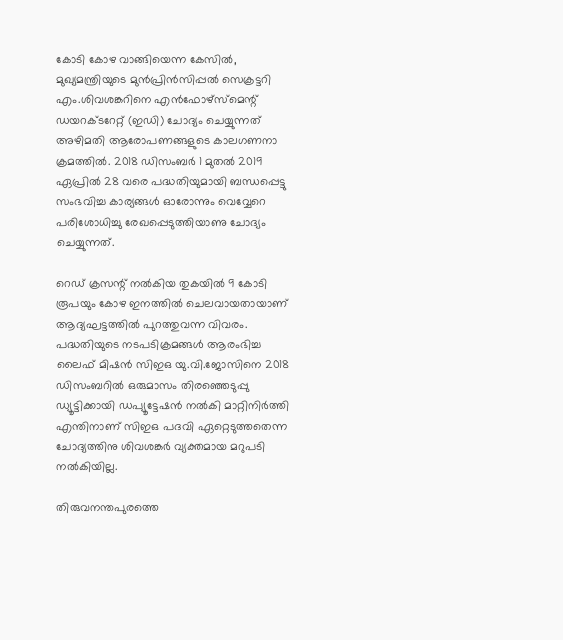കോടി കോഴ വാങ്ങിയെന്ന കേസില്‍, മുഖ്യമന്ത്രിയുടെ മുന്‍പ്രിന്‍സിപ്പല്‍ സെക്രട്ടറി എം.ശിവശങ്കറിനെ എന്‍ഫോഴ്‌സ്‌മെന്റ് ഡയറക്ടറേറ്റ് (ഇഡി) ചോദ്യം ചെയ്യുന്നത് അഴിമതി ആരോപണങ്ങളുടെ കാലഗണനാ ക്രമത്തില്‍. 2018 ഡിസംബര്‍ 1 മുതല്‍ 2019 ഏപ്രില്‍ 28 വരെ പദ്ധതിയുമായി ബന്ധപ്പെട്ടു സംഭവിച്ച കാര്യങ്ങള്‍ ഓരോന്നും വെവ്വേറെ പരിശോധിച്ചു രേഖപ്പെടുത്തിയാണു ചോദ്യം ചെയ്യുന്നത്.

റെഡ് ക്രസന്റ് നല്‍കിയ തുകയില്‍ 9 കോടി രൂപയും കോഴ ഇനത്തില്‍ ചെലവായതായാണ് ആദ്യഘട്ടത്തില്‍ പുറത്തുവന്ന വിവരം. പദ്ധതിയുടെ നടപടിക്രമങ്ങള്‍ ആരംഭിച്ച ലൈഫ് മിഷന്‍ സിഇഒ യു.വി.ജോസിനെ 2018 ഡിസംബറില്‍ ഒരുമാസം തിരഞ്ഞെടുപ്പു ഡ്യൂട്ടിക്കായി ഡപ്യൂട്ടേഷന്‍ നല്‍കി മാറ്റിനിര്‍ത്തി എന്തിനാണ് സിഇഒ പദവി ഏറ്റെടുത്തതെന്ന ചോദ്യത്തിനു ശിവശങ്കര്‍ വ്യക്തമായ മറുപടി നല്‍കിയില്ല.

തിരുവനന്തപുരത്തെ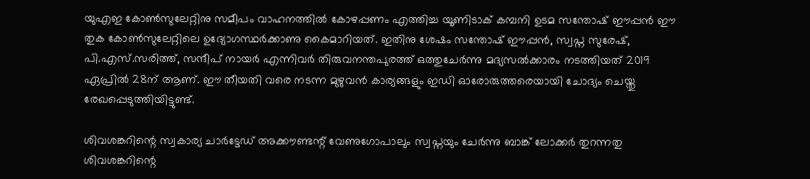യുഎഇ കോണ്‍സുലേറ്റിനു സമീപം വാഹനത്തില്‍ കോഴപ്പണം എത്തിച്ച യൂണിടാക് കമ്പനി ഉടമ സന്തോഷ് ഈപ്പന്‍ ഈ തുക കോണ്‍സുലേറ്റിലെ ഉദ്യോഗസ്ഥര്‍ക്കാണു കൈമാറിയത്. ഇതിനു ശേഷം സന്തോഷ് ഈപ്പന്‍, സ്വപ്ന സുരേഷ്, പി.എസ്.സരിത്ത്, സന്ദീപ് നായര്‍ എന്നിവര്‍ തിരുവനന്തപുരത്ത് ഒത്തുചേര്‍ന്നു മദ്യസല്‍ക്കാരം നടത്തിയത് 2019 ഏപ്രില്‍ 28ന് ആണ്. ഈ തീയതി വരെ നടന്ന മുഴുവന്‍ കാര്യങ്ങളും ഇഡി ഓരോരുത്തരെയായി ചോദ്യം ചെയ്തു രേഖപ്പെടുത്തിയിട്ടുണ്ട്.

ശിവശങ്കറിന്റെ സ്വകാര്യ ചാര്‍ട്ടേഡ് അക്കൗണ്ടന്റ് വേണുഗോപാലും സ്വപ്നയും ചേര്‍ന്നു ബാങ്ക് ലോക്കര്‍ തുറന്നതു ശിവശങ്കറിന്റെ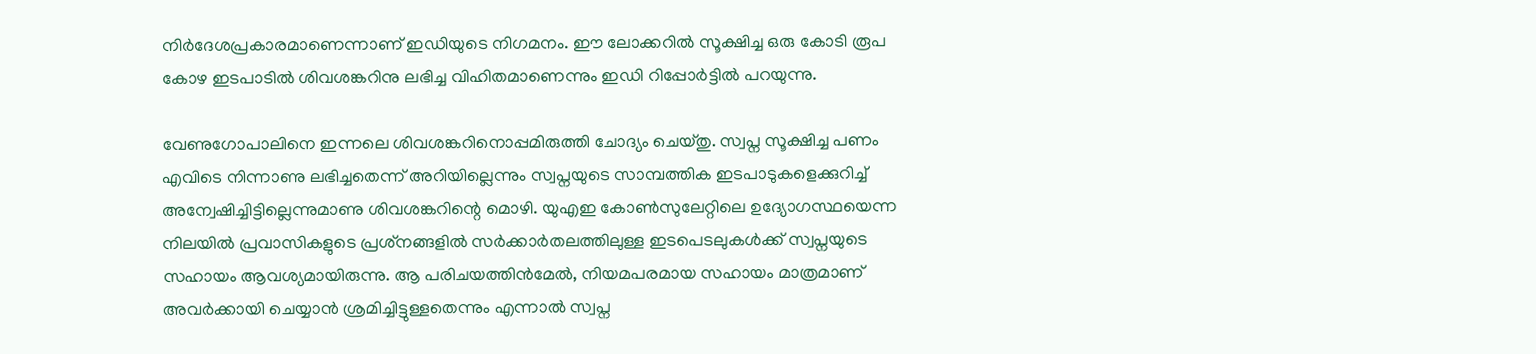നിര്‍ദേശപ്രകാരമാണെന്നാണ് ഇഡിയുടെ നിഗമനം. ഈ ലോക്കറില്‍ സൂക്ഷിച്ച ഒരു കോടി രൂപ കോഴ ഇടപാടില്‍ ശിവശങ്കറിനു ലഭിച്ച വിഹിതമാണെന്നും ഇഡി റിപ്പോര്‍ട്ടില്‍ പറയുന്നു.

വേണുഗോപാലിനെ ഇന്നലെ ശിവശങ്കറിനൊപ്പമിരുത്തി ചോദ്യം ചെയ്തു. സ്വപ്ന സൂക്ഷിച്ച പണം എവിടെ നിന്നാണു ലഭിച്ചതെന്ന് അറിയില്ലെന്നും സ്വപ്നയുടെ സാമ്പത്തിക ഇടപാടുകളെക്കുറിച്ച് അന്വേഷിച്ചിട്ടില്ലെന്നുമാണു ശിവശങ്കറിന്റെ മൊഴി. യുഎഇ കോണ്‍സുലേറ്റിലെ ഉദ്യോഗസ്ഥയെന്ന നിലയില്‍ പ്രവാസികളുടെ പ്രശ്‌നങ്ങളില്‍ സര്‍ക്കാര്‍തലത്തിലുള്ള ഇടപെടലുകള്‍ക്ക് സ്വപ്നയുടെ സഹായം ആവശ്യമായിരുന്നു. ആ പരിചയത്തിന്‍മേല്‍, നിയമപരമായ സഹായം മാത്രമാണ് അവര്‍ക്കായി ചെയ്യാന്‍ ശ്രമിച്ചിട്ടുള്ളതെന്നും എന്നാല്‍ സ്വപ്ന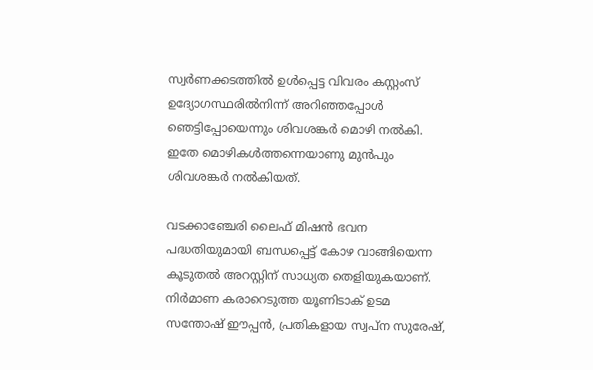സ്വര്‍ണക്കടത്തില്‍ ഉള്‍പ്പെട്ട വിവരം കസ്റ്റംസ് ഉദ്യോഗസ്ഥരില്‍നിന്ന് അറിഞ്ഞപ്പോള്‍ ഞെട്ടിപ്പോയെന്നും ശിവശങ്കര്‍ മൊഴി നല്‍കി. ഇതേ മൊഴികള്‍ത്തന്നെയാണു മുന്‍പും ശിവശങ്കര്‍ നല്‍കിയത്.

വടക്കാഞ്ചേരി ലൈഫ് മിഷന്‍ ഭവന പദ്ധതിയുമായി ബന്ധപ്പെട്ട് കോഴ വാങ്ങിയെന്ന കൂടുതല്‍ അറസ്റ്റിന് സാധ്യത തെളിയുകയാണ്. നിര്‍മാണ കരാറെടുത്ത യൂണിടാക് ഉടമ സന്തോഷ് ഈപ്പന്‍, പ്രതികളായ സ്വപ്ന സുരേഷ്,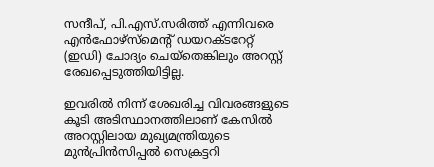സന്ദീപ്, പി.എസ്.സരിത്ത് എന്നിവരെ എന്‍ഫോഴ്‌സ്‌മെന്റ് ഡയറക്ടറേറ്റ് (ഇഡി) ചോദ്യം ചെയ്‌തെങ്കിലും അറസ്റ്റ് രേഖപ്പെടുത്തിയിട്ടില്ല.

ഇവരില്‍ നിന്ന് ശേഖരിച്ച വിവരങ്ങളുടെ കൂടി അടിസ്ഥാനത്തിലാണ് കേസില്‍ അറസ്റ്റിലായ മുഖ്യമന്ത്രിയുടെ മുന്‍പ്രിന്‍സിപ്പല്‍ സെക്രട്ടറി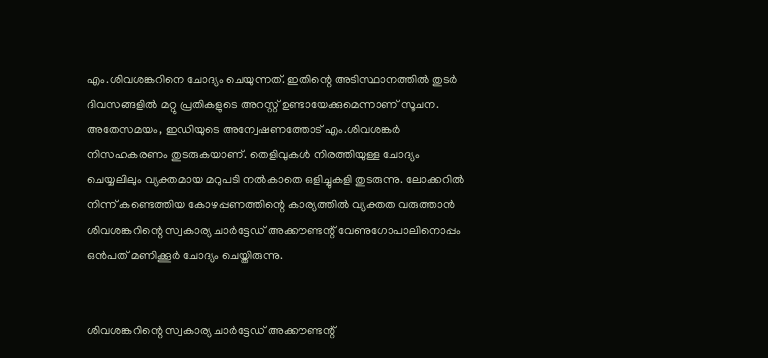എം.ശിവശങ്കറിനെ ചോദ്യം ചെയുന്നത്. ഇതിന്റെ അടിസ്ഥാനത്തില്‍ തുടര്‍ ദിവസങ്ങളില്‍ മറ്റു പ്രതികളുടെ അറസ്റ്റ് ഉണ്ടായേക്കുമെന്നാണ് സൂചന.
അതേസമയം, ഇഡിയുടെ അന്വേഷണത്തോട് എം.ശിവശങ്കര്‍ നിസഹകരണം തുടരുകയാണ്. തെളിവുകള്‍ നിരത്തിയുള്ള ചോദ്യം ചെയ്യലിലും വ്യക്തമായ മറുപടി നല്‍കാതെ ഒളിച്ചുകളി തുടരുന്നു. ലോക്കറില്‍ നിന്ന് കണ്ടെത്തിയ കോഴപ്പണത്തിന്റെ കാര്യത്തില്‍ വ്യക്തത വരുത്താന്‍ ശിവശങ്കറിന്റെ സ്വകാര്യ ചാര്‍ട്ടേഡ് അക്കൗണ്ടന്റ് വേണുഗോപാലിനൊപ്പം ഒന്‍പത് മണിക്കൂര്‍ ചോദ്യം ചെയ്തിരുന്നു.


ശിവശങ്കറിന്റെ സ്വകാര്യ ചാര്‍ട്ടേഡ് അക്കൗണ്ടന്റ്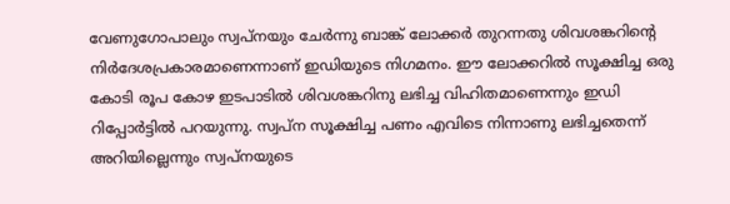വേണുഗോപാലും സ്വപ്നയും ചേര്‍ന്നു ബാങ്ക് ലോക്കര്‍ തുറന്നതു ശിവശങ്കറിന്റെ നിര്‍ദേശപ്രകാരമാണെന്നാണ് ഇഡിയുടെ നിഗമനം. ഈ ലോക്കറില്‍ സൂക്ഷിച്ച ഒരു കോടി രൂപ കോഴ ഇടപാടില്‍ ശിവശങ്കറിനു ലഭിച്ച വിഹിതമാണെന്നും ഇഡി റിപ്പോര്‍ട്ടില്‍ പറയുന്നു. സ്വപ്ന സൂക്ഷിച്ച പണം എവിടെ നിന്നാണു ലഭിച്ചതെന്ന് അറിയില്ലെന്നും സ്വപ്നയുടെ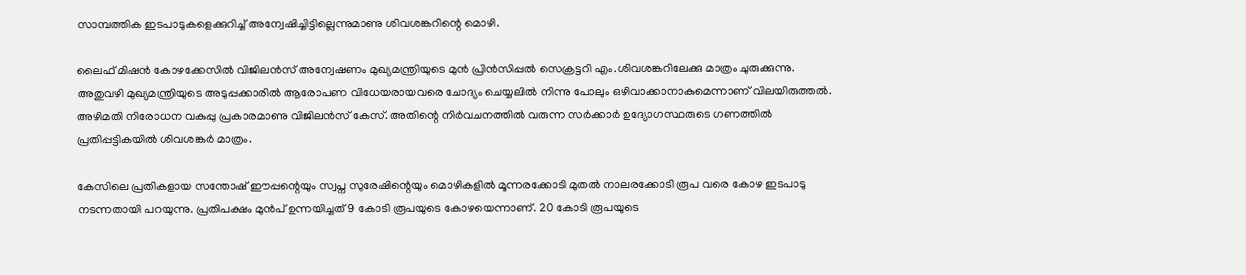സാമ്പത്തിക ഇടപാടുകളെക്കുറിച്ച് അന്വേഷിച്ചിട്ടില്ലെന്നുമാണു ശിവശങ്കറിന്റെ മൊഴി.

ലൈഫ് മിഷന്‍ കോഴക്കേസില്‍ വിജിലന്‍സ് അന്വേഷണം മുഖ്യമന്ത്രിയുടെ മുന്‍ പ്രിന്‍സിപ്പല്‍ സെക്രട്ടറി എം.ശിവശങ്കറിലേക്കു മാത്രം ചുരുക്കുന്നു. അതുവഴി മുഖ്യമന്ത്രിയുടെ അടുപ്പക്കാരില്‍ ആരോപണ വിധേയരായവരെ ചോദ്യം ചെയ്യലില്‍ നിന്നു പോലും ഒഴിവാക്കാനാകുമെന്നാണ് വിലയിരുത്തല്‍. അഴിമതി നിരോധന വകുപ്പു പ്രകാരമാണു വിജിലന്‍സ് കേസ്. അതിന്റെ നിര്‍വചനത്തില്‍ വരുന്ന സര്‍ക്കാര്‍ ഉദ്യോഗസ്ഥരുടെ ഗണത്തില്‍ പ്രതിപ്പട്ടികയില്‍ ശിവശങ്കര്‍ മാത്രം.

കേസിലെ പ്രതികളായ സന്തോഷ് ഈപ്പന്റെയും സ്വപ്ന സുരേഷിന്റെയും മൊഴികളില്‍ മൂന്നരക്കോടി മുതല്‍ നാലരക്കോടി രൂപ വരെ കോഴ ഇടപാടു നടന്നതായി പറയുന്നു. പ്രതിപക്ഷം മുന്‍പ് ഉന്നയിച്ചത് 9 കോടി രൂപയുടെ കോഴയെന്നാണ്. 20 കോടി രൂപയുടെ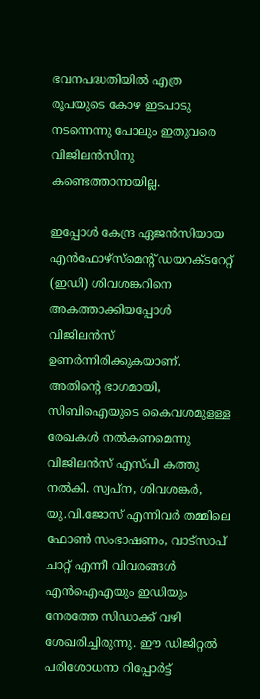ഭവനപദ്ധതിയില്‍ എത്ര രൂപയുടെ കോഴ ഇടപാടു നടന്നെന്നു പോലും ഇതുവരെ വിജിലന്‍സിനു കണ്ടെത്താനായില്ല.

ഇപ്പോള്‍ കേന്ദ്ര ഏജന്‍സിയായ എന്‍ഫോഴ്‌സ്‌മെന്റ് ഡയറക്ടറേറ്റ് (ഇഡി) ശിവശങ്കറിനെ അകത്താക്കിയപ്പോള്‍ വിജിലന്‍സ് ഉണര്‍ന്നിരിക്കുകയാണ്. അതിന്റെ ഭാഗമായി, സിബിഐയുടെ കൈവശമുളള്ള രേഖകള്‍ നല്‍കണമെന്നു വിജിലന്‍സ് എസ്പി കത്തു നല്‍കി. സ്വപ്ന, ശിവശങ്കര്‍, യു.വി.ജോസ് എന്നിവര്‍ തമ്മിലെ ഫോണ്‍ സംഭാഷണം, വാട്‌സാപ് ചാറ്റ് എന്നീ വിവരങ്ങള്‍ എന്‍ഐഎയും ഇഡിയും നേരത്തേ സിഡാക്ക് വഴി ശേഖരിച്ചിരുന്നു. ഈ ഡിജിറ്റല്‍ പരിശോധനാ റിപ്പോര്‍ട്ട്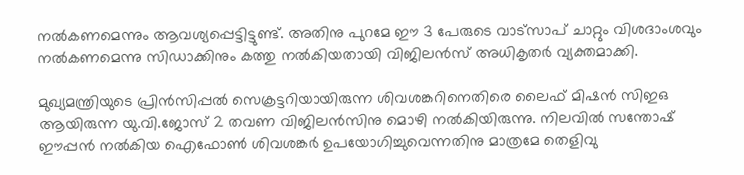നല്‍കണമെന്നും ആവശ്യപ്പെട്ടിട്ടുണ്ട്. അതിനു പുറമേ ഈ 3 പേരുടെ വാട്‌സാപ് ചാറ്റും വിശദാംശവും നല്‍കണമെന്നു സിഡാക്കിനും കത്തു നല്‍കിയതായി വിജിലന്‍സ് അധികൃതര്‍ വ്യക്തമാക്കി.

മുഖ്യമന്ത്രിയുടെ പ്രിന്‍സിപ്പല്‍ സെക്രട്ടറിയായിരുന്ന ശിവശങ്കറിനെതിരെ ലൈഫ് മിഷന്‍ സിഇഒ ആയിരുന്ന യു.വി.ജോസ് 2 തവണ വിജിലന്‍സിനു മൊഴി നല്‍കിയിരുന്നു. നിലവില്‍ സന്തോഷ് ഈപ്പന്‍ നല്‍കിയ ഐഫോണ്‍ ശിവശങ്കര്‍ ഉപയോഗിച്ചുവെന്നതിനു മാത്രമേ തെളിവു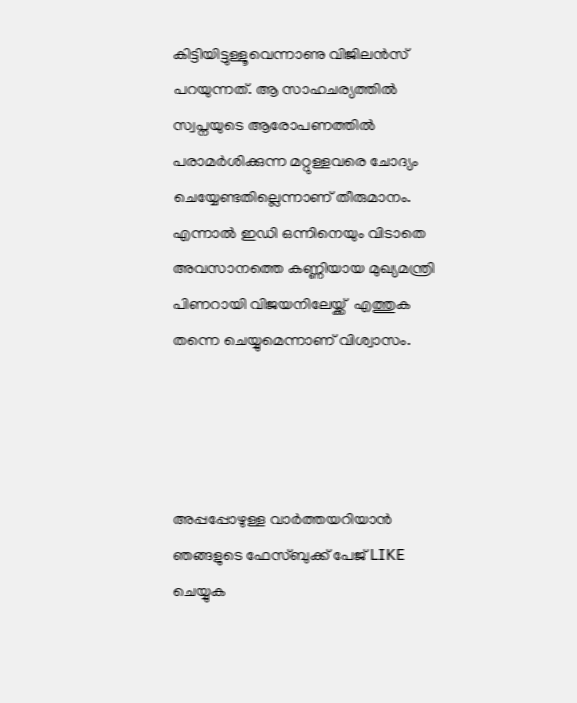കിട്ടിയിട്ടുള്ളൂവെന്നാണു വിജിലന്‍സ് പറയുന്നത്. ആ സാഹചര്യത്തില്‍ സ്വപ്നയുടെ ആരോപണത്തില്‍ പരാമര്‍ശിക്കുന്ന മറ്റുള്ളവരെ ചോദ്യം ചെയ്യേണ്ടതില്ലെന്നാണ് തീരുമാനം. എന്നാല്‍ ഇഡി ഒന്നിനെയും വിടാതെ അവസാനത്തെ കണ്ണിയായ മുഖ്യമന്ത്രി പിണറായി വിജയനിലേയ്ക്ക്  എത്തുക തന്നെ ചെയ്യുമെന്നാണ് വിശ്വാസം.




അപ്പപ്പോഴുള്ള വാര്‍ത്തയറിയാന്‍ ഞങ്ങളുടെ ഫേസ്‌ബുക്ക്‌ പേജ് LIKE ചെയ്യുക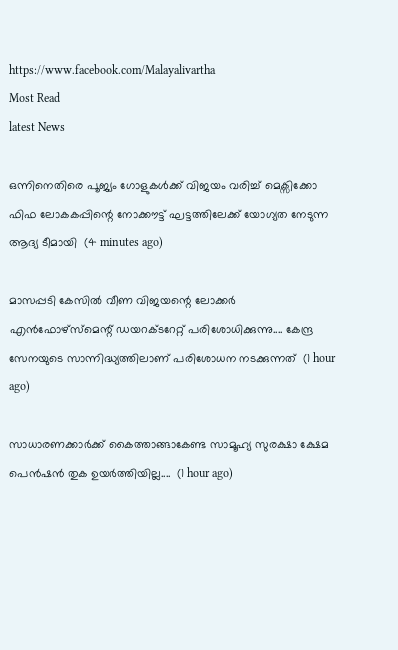https://www.facebook.com/Malayalivartha
Most Read
latest News

ഒന്നിനെതിരെ പൂജ്യം ഗോളുകൾക്ക് വിജയം വരിച്ച് മെക്സിക്കോ ഫിഫ ലോകകപ്പിന്റെ നോക്കൗട്ട് ഘട്ടത്തിലേക്ക് യോഗ്യത നേടുന്ന ആദ്യ ടീമായി  (4 minutes ago)

മാസപ്പടി കേസിൽ വീണ വിജയന്റെ ലോക്കർ എൻഫോഴ്‌സ്‌മെന്റ് ഡയറക്‌ടറേറ്റ് പരിശോധിക്കുന്നു.... കേന്ദ്ര സേനയുടെ സാന്നിദ്ധ്യത്തിലാണ് പരിശോധന നടക്കുന്നത്  (1 hour ago)

സാധാരണക്കാർക്ക് കൈത്താങ്ങാകേണ്ട സാമൂഹ്യ സുരക്ഷാ ക്ഷേമ പെൻഷൻ തുക ഉയർത്തിയില്ല....  (1 hour ago)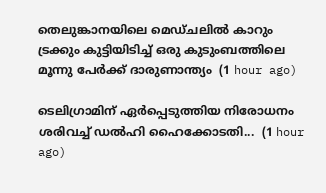തെലുങ്കാനയിലെ മെഡ്ചലിൽ കാറും ട്രക്കും കുട്ടിയിടിച്ച് ഒരു കുടുംബത്തിലെ മൂന്നു പേർക്ക് ദാരുണാന്ത്യം  (1 hour ago)

ടെലിഗ്രാമിന് ഏർപ്പെടുത്തിയ നിരോധനം ശരിവച്ച് ഡൽഹി ഹൈക്കോടതി...  (1 hour ago)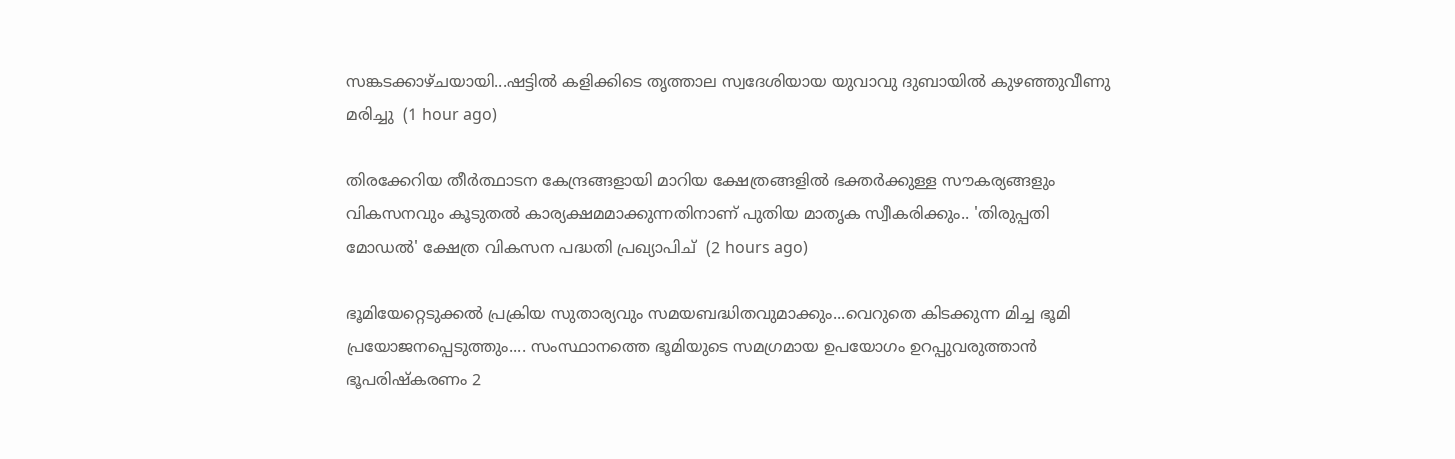സങ്കടക്കാഴ്ചയായി...ഷട്ടിൽ കളിക്കിടെ തൃത്താല സ്വദേശിയായ യുവാവു ദുബായിൽ കുഴഞ്ഞുവീണു മരിച്ചു  (1 hour ago)

തിരക്കേറിയ തീർത്ഥാടന കേന്ദ്രങ്ങളായി മാറിയ ക്ഷേത്രങ്ങളിൽ ഭക്തർക്കുള്ള സൗകര്യങ്ങളും വികസനവും കൂടുതൽ കാര്യക്ഷമമാക്കുന്നതിനാണ് പുതിയ മാതൃക സ്വീകരിക്കും.. 'തിരുപ്പതി മോഡൽ' ക്ഷേത്ര വികസന പദ്ധതി പ്രഖ്യാപിച്  (2 hours ago)

ഭൂമിയേറ്റെടുക്കൽ പ്രക്രിയ സുതാര്യവും സമയബദ്ധിതവുമാക്കും...വെറുതെ കിടക്കുന്ന മിച്ച ഭൂമി പ്രയോജനപ്പെടുത്തും.... സംസ്ഥാനത്തെ ഭൂമിയുടെ സമഗ്രമായ ഉപയോഗം ഉറപ്പുവരുത്താൻ ഭൂപരിഷ്‌കരണം 2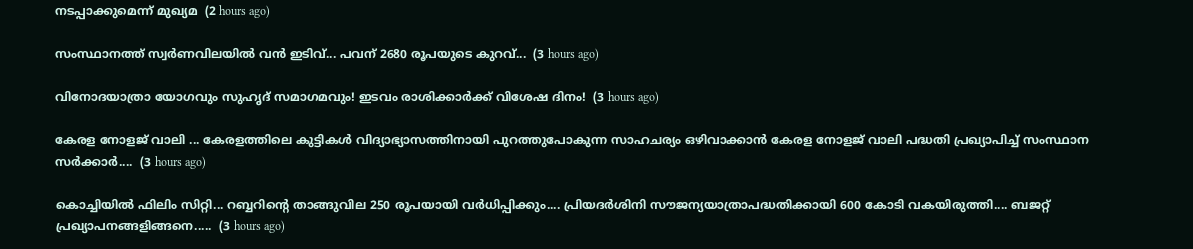നടപ്പാക്കുമെന്ന് മുഖ്യമ  (2 hours ago)

സംസ്ഥാനത്ത് സ്വര്‍ണവിലയില്‍ വന്‍ ഇടിവ്... പവന് 2680 രൂപയുടെ കുറവ്...  (3 hours ago)

വിനോദയാത്രാ യോഗവും സുഹൃദ് സമാഗമവും! ഇടവം രാശിക്കാർക്ക് വിശേഷ ദിനം!  (3 hours ago)

കേരള നോളജ് വാലി ... കേരളത്തിലെ കുട്ടികൾ വിദ്യാഭ്യാസത്തിനായി പുറത്തുപോകുന്ന സാഹചര്യം ഒഴിവാക്കാൻ കേരള നോളജ് വാലി പദ്ധതി പ്രഖ്യാപിച്ച് സംസ്ഥാന സർക്കാർ....  (3 hours ago)

കൊച്ചിയില്‍ ഫിലിം സിറ്റി... റബ്ബറിന്റെ താങ്ങുവില 250 രൂപയായി വർധിപ്പിക്കും.... പ്രിയദർശിനി സൗജന്യയാത്രാപദ്ധതിക്കായി 600 കോടി വകയിരുത്തി.... ബജറ്റ് പ്രഖ്യാപനങ്ങളിങ്ങനെ.....  (3 hours ago)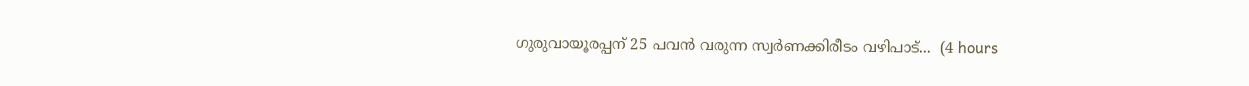ഗുരുവായൂരപ്പന് 25 പവൻ വരുന്ന സ്വർണക്കിരീടം വഴിപാട്...  (4 hours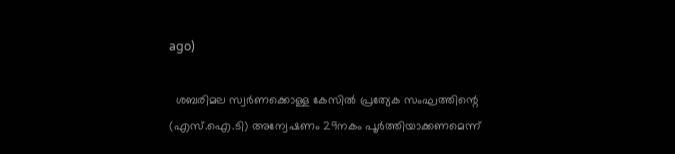ago)

  ശബരിമല സ്വർണക്കൊള്ള കേസിൽ പ്രത്യേക സംഘത്തിന്റെ (എസ്.ഐ.ടി) അന്വേഷണം 29നകം പൂർത്തിയാക്കണമെന്ന്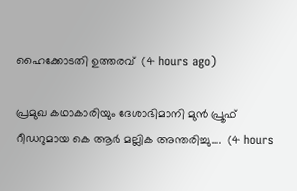ഹൈക്കോടതി ഉത്തരവ്  (4 hours ago)

പ്രമുഖ കഥാകാരിയും ദേശാഭിമാനി മുൻ പ്രൂഫ് റീഡറുമായ കെ ആർ മല്ലിക അന്തരിച്ചു....  (4 hours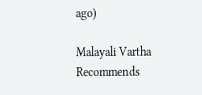ago)

Malayali Vartha Recommends